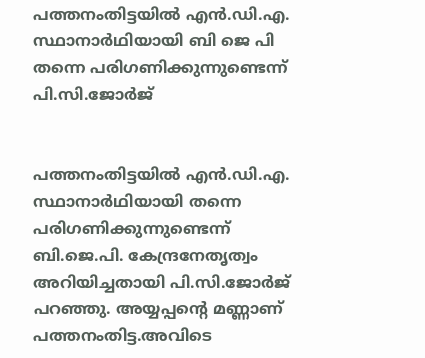പത്തനംതിട്ടയില്‍ എന്‍.ഡി.എ. സ്ഥാനാര്‍ഥിയായി ബി ജെ പി തന്നെ പരിഗണിക്കുന്നുണ്ടെന്ന് പി.സി.ജോര്‍ജ്


പത്തനംതിട്ടയില്‍ എന്‍.ഡി.എ. സ്ഥാനാര്‍ഥിയായി തന്നെ പരിഗണിക്കുന്നുണ്ടെന്ന് ബി.ജെ.പി. കേന്ദ്രനേതൃത്വം അറിയിച്ചതായി പി.സി.ജോര്‍ജ് പറഞ്ഞു. അയ്യപ്പന്റെ മണ്ണാണ് പത്തനംതിട്ട.അവിടെ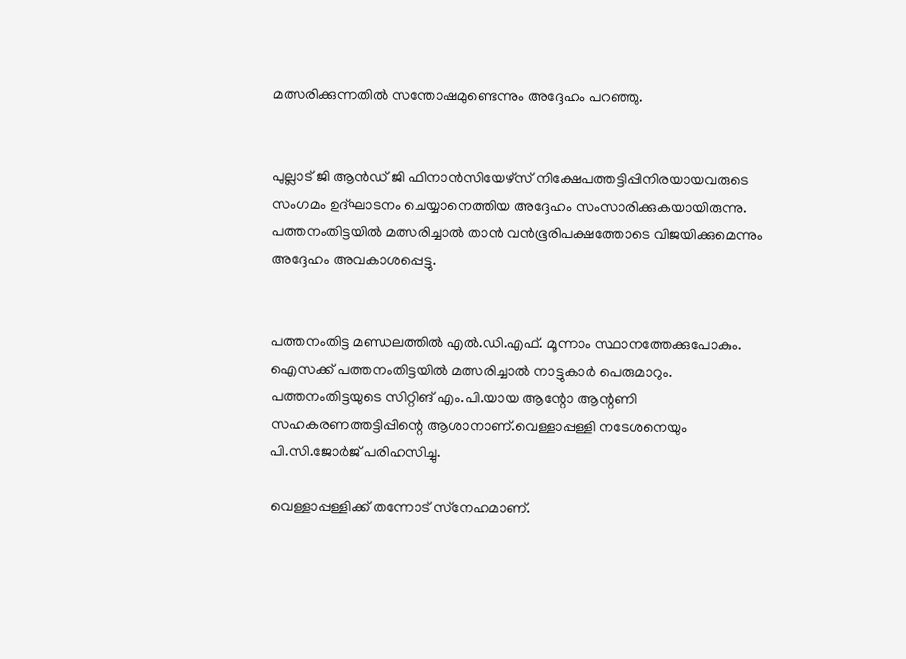മത്സരിക്കുന്നതില്‍ സന്തോഷമുണ്ടെന്നും അദ്ദേഹം പറഞ്ഞു.


പുല്ലാട് ജി ആന്‍ഡ് ജി ഫിനാന്‍സിയേഴ്‌സ് നിക്ഷേപത്തട്ടിപ്പിനിരയായവരുടെ സംഗമം ഉദ്ഘാടനം ചെയ്യാനെത്തിയ അദ്ദേഹം സംസാരിക്കുകയായിരുന്നു. പത്തനംതിട്ടയില്‍ മത്സരിച്ചാല്‍ താന്‍ വന്‍ഭൂരിപക്ഷത്തോടെ വിജയിക്കുമെന്നും അദ്ദേഹം അവകാശപ്പെട്ടു.


പത്തനംതിട്ട മണ്ഡലത്തില്‍ എല്‍.ഡി.എഫ്. മൂന്നാം സ്ഥാനത്തേക്കുപോകും. ഐസക്ക് പത്തനംതിട്ടയില്‍ മത്സരിച്ചാല്‍ നാട്ടുകാര്‍ പെരുമാറും. പത്തനംതിട്ടയുടെ സിറ്റിങ് എം.പി.യായ ആന്റോ ആന്റണി സഹകരണത്തട്ടിപ്പിന്റെ ആശാനാണ്.വെള്ളാപ്പള്ളി നടേശനെയും പി.സി.ജോര്‍ജ് പരിഹസിച്ചു.

വെള്ളാപ്പള്ളിക്ക് തന്നോട് സ്‌നേഹമാണ്.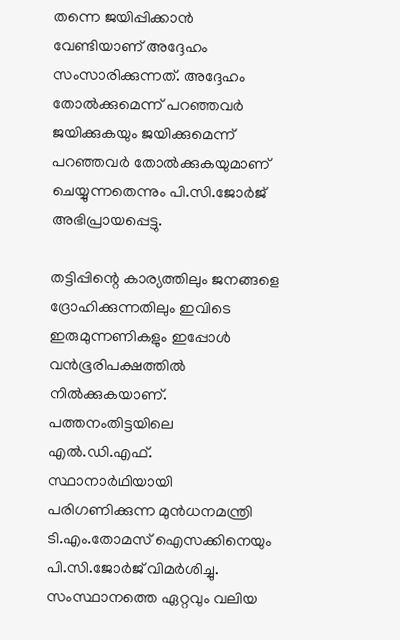തന്നെ ജയിപ്പിക്കാന്‍ വേണ്ടിയാണ് അദ്ദേഹം സംസാരിക്കുന്നത്. അദ്ദേഹം തോല്‍ക്കുമെന്ന് പറഞ്ഞവര്‍ ജയിക്കുകയും ജയിക്കുമെന്ന് പറഞ്ഞവര്‍ തോല്‍ക്കുകയുമാണ് ചെയ്യുന്നതെന്നും പി.സി.ജോര്‍ജ് അഭിപ്രായപ്പെട്ടു.

തട്ടിപ്പിന്റെ കാര്യത്തിലും ജനങ്ങളെ ദ്രോഹിക്കുന്നതിലും ഇവിടെ ഇരുമുന്നണികളും ഇപ്പോള്‍ വന്‍ഭൂരിപക്ഷത്തില്‍ നില്‍ക്കുകയാണ്. പത്തനംതിട്ടയിലെ എല്‍.ഡി.എഫ്. സ്ഥാനാര്‍ഥിയായി പരിഗണിക്കുന്ന മുന്‍ധനമന്ത്രി ടി.എം.തോമസ് ഐസക്കിനെയും പി.സി.ജോര്‍ജ് വിമര്‍ശിച്ചു. സംസ്ഥാനത്തെ ഏറ്റവും വലിയ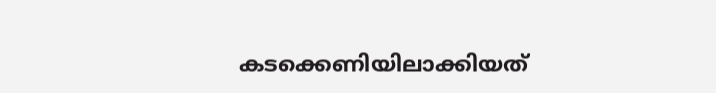കടക്കെണിയിലാക്കിയത്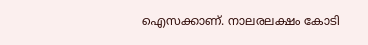ഐസക്കാണ്. നാലരലക്ഷം കോടി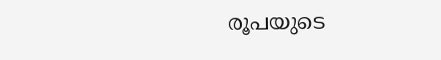രൂപയുടെ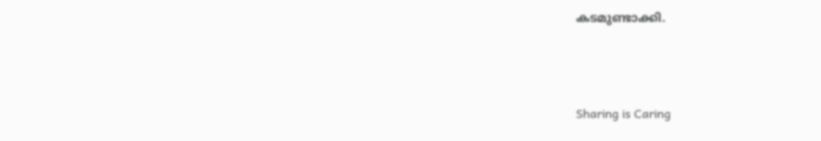കടമുണ്ടാക്കി.



Sharing is Caring